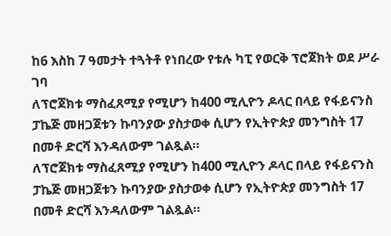ከ6 እስከ 7 ዓመታት ተጓትቶ የነበረው የቱሉ ካፒ የወርቅ ፕሮጀክት ወደ ሥራ ገባ
ለፕሮጀክቱ ማስፈጸሚያ የሚሆን ከ400 ሚሊዮን ዶላር በላይ የፋይናንስ ፓኬጅ መዘጋጀቱን ኩባንያው ያስታወቀ ሲሆን የኢትዮጵያ መንግስት 17 በመቶ ድርሻ እንዳለውም ገልጿል።
ለፕሮጀክቱ ማስፈጸሚያ የሚሆን ከ400 ሚሊዮን ዶላር በላይ የፋይናንስ ፓኬጅ መዘጋጀቱን ኩባንያው ያስታወቀ ሲሆን የኢትዮጵያ መንግስት 17 በመቶ ድርሻ እንዳለውም ገልጿል።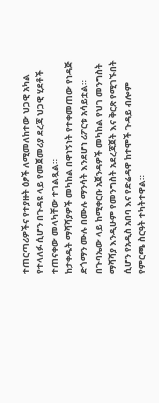ተጠርጣሪዎችና የተያዙት ዕፆች ለሚመለከተው ህጋዊ አካል የተላለፉ ሲሆን በጉዳዩ ላይ የመጀመሪያ ደረጃ ህጋዊ ሂደቶች ተጠናቀው መላካቸው ተገልጿል።
ከታቀዱት ማሻሻያዎች መካከል በዋነኝነት የተቀመጠው የነዳጅ ድጎማን ሙሉ በሙሉ ማንሳት እንደሆነ ሪፖርቱ አሳይቷል።
በጉባኤው ላይ ከሚቀርቡ አጀንዳዎች መካከል የህገ መንግስት ማሻሻያ እንዲሁም የመንግስት አደረጃጀት እና ቅርጽ የሚገኙበት ሲሆን የአዲስ አበባ እና የድሬዳዋ ከተሞች ጉዳይ ብሎም የምርጫ ስርዓት ተካትተዋል።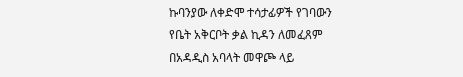ኩባንያው ለቀድሞ ተሳታፊዎች የገባውን የቤት አቅርቦት ቃል ኪዳን ለመፈጸም በአዳዲስ አባላት መዋጮ ላይ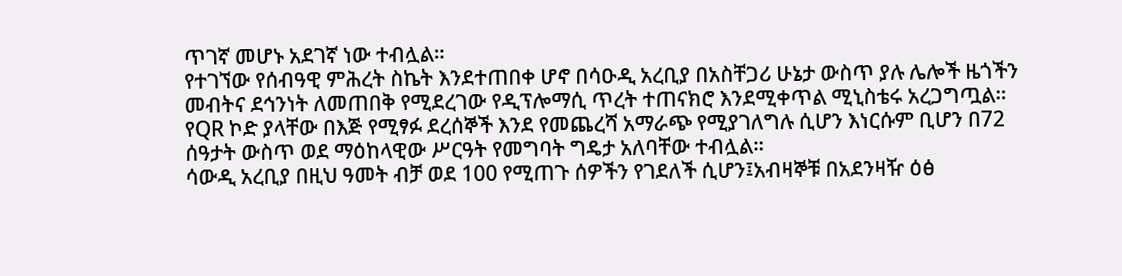ጥገኛ መሆኑ አደገኛ ነው ተብሏል።
የተገኘው የሰብዓዊ ምሕረት ስኬት እንደተጠበቀ ሆኖ በሳዑዲ አረቢያ በአስቸጋሪ ሁኔታ ውስጥ ያሉ ሌሎች ዜጎችን መብትና ደኅንነት ለመጠበቅ የሚደረገው የዲፕሎማሲ ጥረት ተጠናክሮ እንደሚቀጥል ሚኒስቴሩ አረጋግጧል።
የQR ኮድ ያላቸው በእጅ የሚፃፉ ደረሰኞች እንደ የመጨረሻ አማራጭ የሚያገለግሉ ሲሆን እነርሱም ቢሆን በ72 ሰዓታት ውስጥ ወደ ማዕከላዊው ሥርዓት የመግባት ግዴታ አለባቸው ተብሏል።
ሳውዲ አረቢያ በዚህ ዓመት ብቻ ወደ 100 የሚጠጉ ሰዎችን የገደለች ሲሆን፤አብዛኞቹ በአደንዛዥ ዕፅ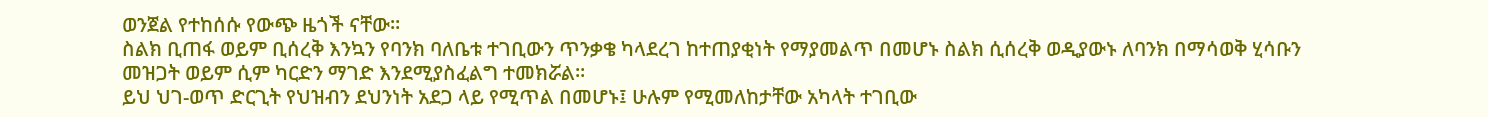ወንጀል የተከሰሱ የውጭ ዜጎች ናቸው።
ስልክ ቢጠፋ ወይም ቢሰረቅ እንኳን የባንክ ባለቤቱ ተገቢውን ጥንቃቄ ካላደረገ ከተጠያቂነት የማያመልጥ በመሆኑ ስልክ ሲሰረቅ ወዲያውኑ ለባንክ በማሳወቅ ሂሳቡን መዝጋት ወይም ሲም ካርድን ማገድ እንደሚያስፈልግ ተመክሯል።
ይህ ህገ-ወጥ ድርጊት የህዝብን ደህንነት አደጋ ላይ የሚጥል በመሆኑ፤ ሁሉም የሚመለከታቸው አካላት ተገቢው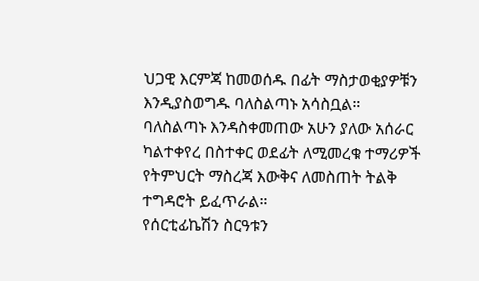ህጋዊ እርምጃ ከመወሰዱ በፊት ማስታወቂያዎቹን እንዲያስወግዱ ባለስልጣኑ አሳስቧል።
ባለስልጣኑ እንዳስቀመጠው አሁን ያለው አሰራር ካልተቀየረ በስተቀር ወደፊት ለሚመረቁ ተማሪዎች የትምህርት ማስረጃ እውቅና ለመስጠት ትልቅ ተግዳሮት ይፈጥራል።
የሰርቲፊኬሽን ስርዓቱን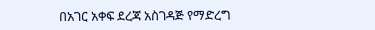በአገር አቀፍ ደረጃ አስገዳጅ የማድረግ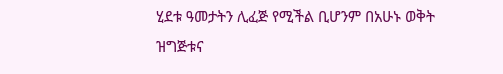ሂደቱ ዓመታትን ሊፈጅ የሚችል ቢሆንም በአሁኑ ወቅት ዝግጅቱና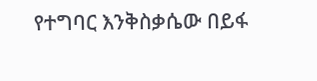የተግባር እንቅስቃሴው በይፋ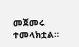መጀመሩ ተመላክቷል።